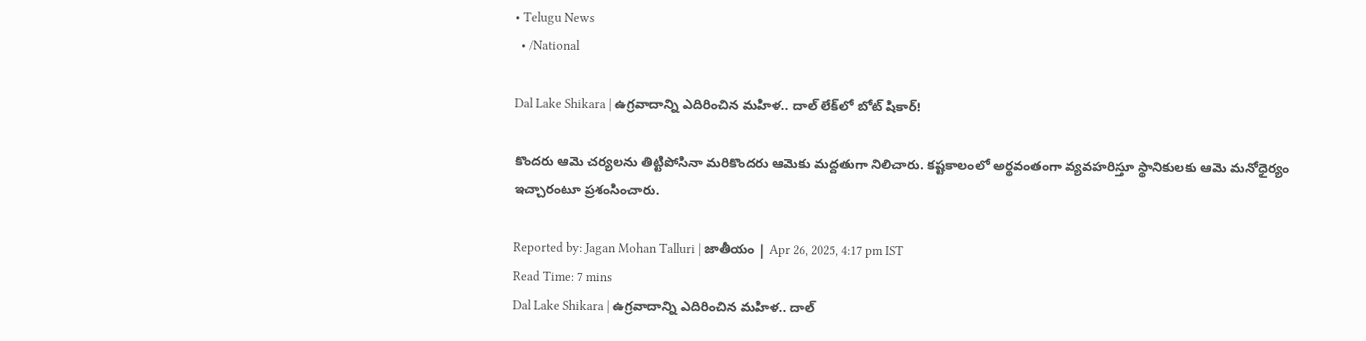• Telugu News
  • /National

Dal Lake Shikara | ఉగ్రవాదాన్ని ఎదిరించిన మహిళ.. దాల్‌ లేక్‌లో బోట్‌ షికార్‌!

కొందరు ఆమె చర్యలను తిట్టిపోసినా మరికొందరు ఆమెకు మద్దతుగా నిలిచారు. కష్టకాలంలో అర్థవంతంగా వ్యవహరిస్తూ స్థానికులకు ఆమె మనోధైర్యం ఇచ్చారంటూ ప్రశంసించారు.

Reported by: Jagan Mohan Talluri | జాతీయం | Apr 26, 2025, 4:17 pm IST
Read Time: 7 mins
Dal Lake Shikara | ఉగ్రవాదాన్ని ఎదిరించిన మహిళ.. దాల్‌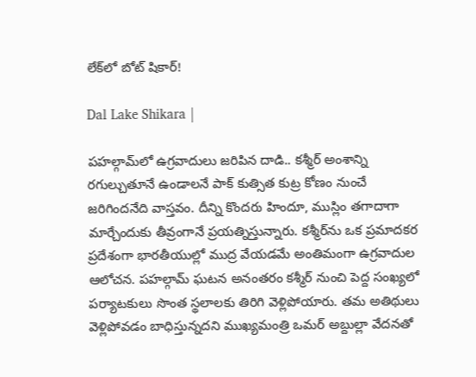లేక్‌లో బోట్‌ షికార్‌!

Dal Lake Shikara |

పహల్గామ్‌లో ఉగ్రవాదులు జరిపిన దాడి.. కశ్మీర్‌ అంశాన్ని రగుల్చుతూనే ఉండాలనే పాక్‌ కుత్సిత కుట్ర కోణం నుంచే జరిగిందనేది వాస్తవం. దీన్ని కొందరు హిందూ, ముస్లిం తగాదాగా మార్చేందుకు తీవ్రంగానే ప్రయత్నిస్తున్నారు. కశ్మీర్‌ను ఒక ప్రమాదకర ప్రదేశంగా భారతీయుల్లో ముద్ర వేయడమే అంతిమంగా ఉగ్రవాదుల ఆలోచన. పహల్గామ్‌ ఘటన అనంతరం కశ్మీర్‌ నుంచి పెద్ద సంఖ్యలో పర్యాటకులు సొంత స్థలాలకు తిరిగి వెళ్లిపోయారు. తమ అతిథులు వెళ్లిపోవడం బాధిస్తున్నదని ముఖ్యమంత్రి ఒమర్ అబ్దుల్లా వేదనతో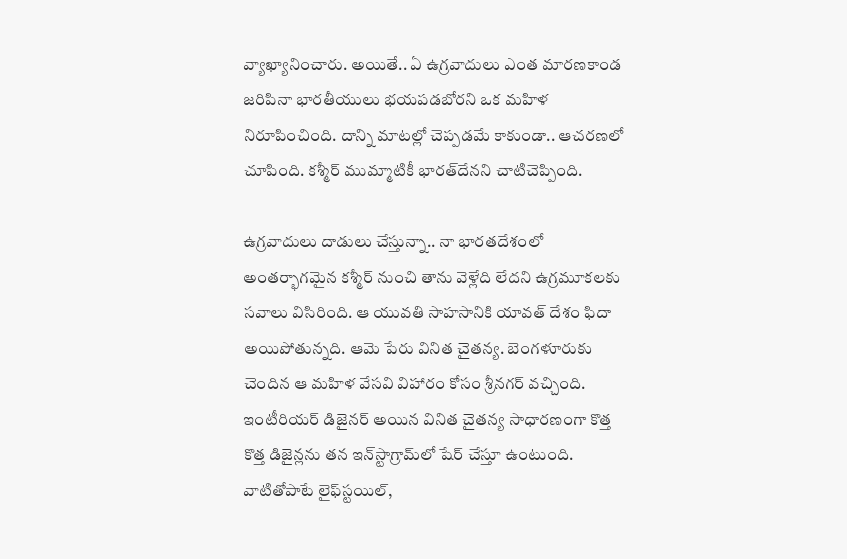వ్యాఖ్యానించారు. అయితే.. ఏ ఉగ్రవాదులు ఎంత మారణకాండ జరిపినా భారతీయులు భయపడబోరని ఒక మహిళ నిరూపించింది. దాన్ని మాటల్లో చెప్పడమే కాకుండా.. ఆచరణలో చూపింది. కశ్మీర్‌ ముమ్మాటికీ భారత్‌దేనని చాటిచెప్పింది.

ఉగ్రవాదులు దాడులు చేస్తున్నా.. నా భారతదేశంలో అంతర్భాగమైన కశ్మీర్‌ నుంచి తాను వెళ్లేది లేదని ఉగ్రమూకలకు సవాలు విసిరింది. ఆ యువతి సాహసానికి యావత్‌ దేశం ఫిదా అయిపోతున్నది. ఆమె పేరు వినిత చైతన్య. బెంగళూరుకు చెందిన ఆ మహిళ వేసవి విహారం కోసం శ్రీనగర్‌ వచ్చింది. ఇంటీరియర్‌ డిజైనర్‌ అయిన వినిత చైతన్య సాధారణంగా కొత్త కొత్త డిజైన్లను తన ఇన్‌స్టాగ్రామ్‌లో షేర్‌ చేస్తూ ఉంటుంది. వాటితోపాటే లైఫ్‌స్టయిల్‌,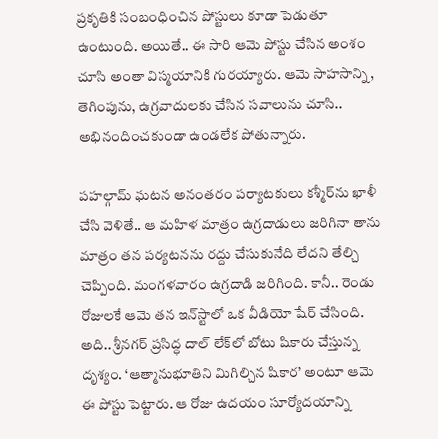ప్రకృతికి సంబంధించిన పోస్టులు కూడా పెడుతూ ఉంటుంది. అయితే.. ఈ సారి ఆమె పోస్టు చేసిన అంశం చూసి అంతా విస్మయానికి గురయ్యారు. ఆమె సాహసాన్ని, తెగింపును, ఉగ్రవాదులకు చేసిన సవాలును చూసి.. అభినందించకుండా ఉండలేక పోతున్నారు.

పహల్గామ్‌ ఘటన అనంతరం పర్యాటకులు కశ్మీర్‌ను ఖాళీ చేసి వెళితే.. ఆ మహిళ మాత్రం ఉగ్రదాడులు జరిగినా తాను మాత్రం తన పర్యటనను రద్దు చేసుకునేది లేదని తేల్చి చెప్పింది. మంగళవారం ఉగ్రదాడి జరిగింది. కానీ.. రెండు రోజులకే ఆమె తన ఇన్‌స్టాలో ఒక వీడియో షేర్‌ చేసింది. అది.. శ్రీనగర్‌ ప్రసిద్ధ దాల్‌ లేక్‌లో బోటు షికారు చేస్తున్న దృశ్యం. ‘ఆత్మానుభూతిని మిగిల్చిన షికార’ అంటూ ఆమె ఈ పోస్టు పెట్టారు. ఆ రోజు ఉదయం సూర్యోదయాన్ని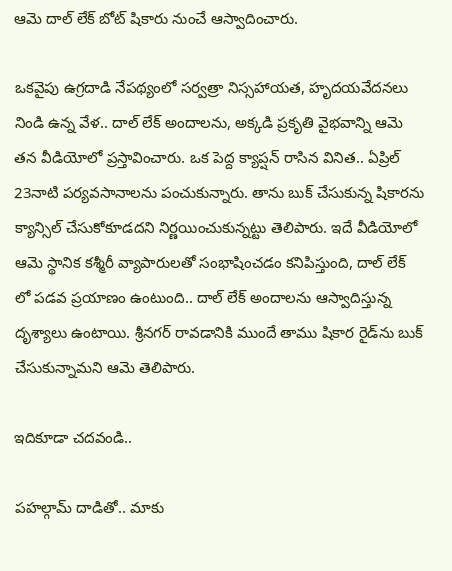ఆమె దాల్‌ లేక్‌ బోట్‌ షికారు నుంచే ఆస్వాదించారు.

ఒకవైపు ఉగ్రదాడి నేపథ్యంలో సర్వత్రా నిస్సహాయత, హృదయవేదనలు నిండి ఉన్న వేళ.. దాల్‌ లేక్‌ అందాలను, అక్కడి ప్రకృతి వైభవాన్ని ఆమె తన వీడియోలో ప్రస్తావించారు. ఒక పెద్ద క్యాప్షన్‌ రాసిన వినిత.. ఏప్రిల్‌ 23నాటి పర్యవసానాలను పంచుకున్నారు. తాను బుక్‌ చేసుకున్న షికారను క్యాన్సిల్‌ చేసుకోకూడదని నిర్ణయించుకున్నట్టు తెలిపారు. ఇదే వీడియోలో ఆమె స్థానిక కశ్మీరీ వ్యాపారులతో సంభాషించడం కనిపిస్తుంది, దాల్‌ లేక్‌ లో పడవ ప్రయాణం ఉంటుంది.. దాల్‌ లేక్‌ అందాలను ఆస్వాదిస్తున్న దృశ్యాలు ఉంటాయి. శ్రీనగర్‌ రావడానికి ముందే తాము షికార రైడ్‌ను బుక్‌ చేసుకున్నామని ఆమె తెలిపారు.

ఇదికూడా చదవండి..

పహల్గామ్ దాడితో.. మాకు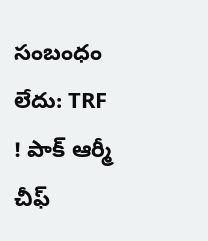సంబంధం లేదు: TRF ! పాక్ ఆర్మీ చీఫ్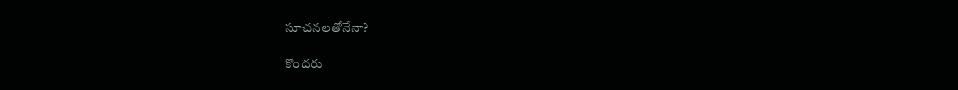సూచనలతోనేనా?

కొందరు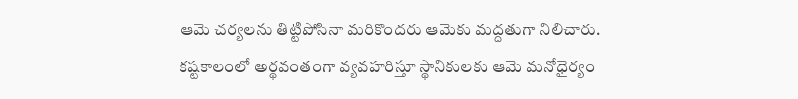ఆమె చర్యలను తిట్టిపోసినా మరికొందరు ఆమెకు మద్దతుగా నిలిచారు. కష్టకాలంలో అర్థవంతంగా వ్యవహరిస్తూ స్థానికులకు ఆమె మనోధైర్యం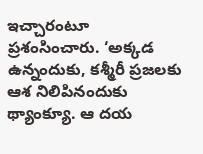ఇచ్చారంటూ ప్రశంసించారు. ‘అక్కడ ఉన్నందుకు, కశ్మీరీ ప్రజలకు ఆశ నిలిపినందుకు థ్యాంక్యూ. ఆ దయ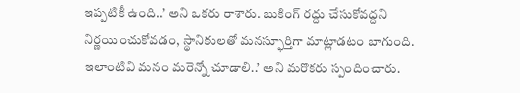ఇప్పటికీ ఉంది..’ అని ఒకరు రాశారు. బుకింగ్‌ రద్దు చేసుకోవద్దని నిర్ణయించుకోవడం, స్థానికులతో మనస్ఫూర్తిగా మాట్లాడటం బాగుంది. ఇలాంటివి మనం మరెన్నో చూడాలి..’ అని మరొకరు స్పందించారు.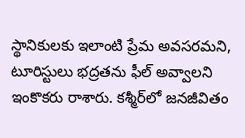స్థానికులకు ఇలాంటి ప్రేమ అవసరమని, టూరిస్టులు భద్రతను ఫీల్‌ అవ్వాలని ఇంకొకరు రాశారు. కశ్మీర్‌లో జనజీవితం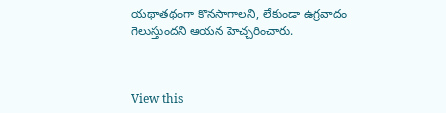యథాతథంగా కొనసాగాలని, లేకుండా ఉగ్రవాదం గెలుస్తుందని ఆయన హెచ్చరించారు.



View this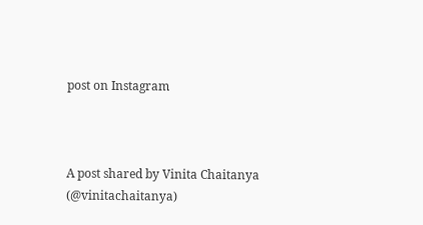post on Instagram



A post shared by Vinita Chaitanya (@vinitachaitanya)